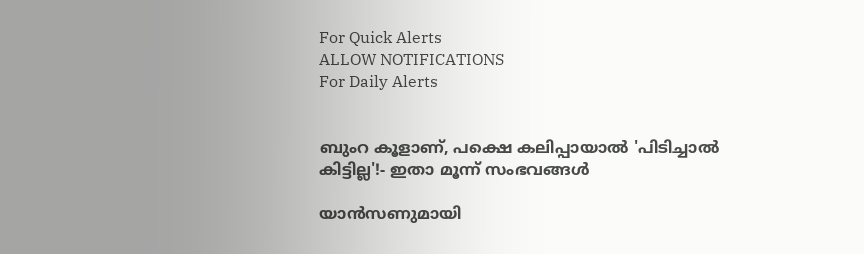For Quick Alerts
ALLOW NOTIFICATIONS
For Daily Alerts


ബുംറ കൂളാണ്, പക്ഷെ കലിപ്പായാല്‍ 'പിടിച്ചാല്‍ കിട്ടില്ല'!- ഇതാ മൂന്ന് സംഭവങ്ങള്‍

യാന്‍സണുമായി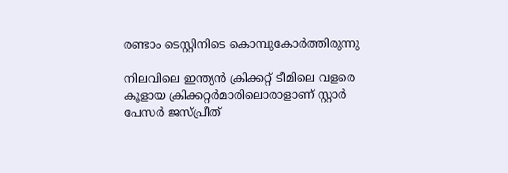രണ്ടാം ടെസ്റ്റിനിടെ കൊമ്പുകോര്‍ത്തിരുന്നു

നിലവിലെ ഇന്ത്യന്‍ ക്രിക്കറ്റ് ടീമിലെ വളരെ കൂളായ ക്രിക്കറ്റര്‍മാരിലൊരാളാണ് സ്റ്റാര്‍ പേസര്‍ ജസ്പ്രീത്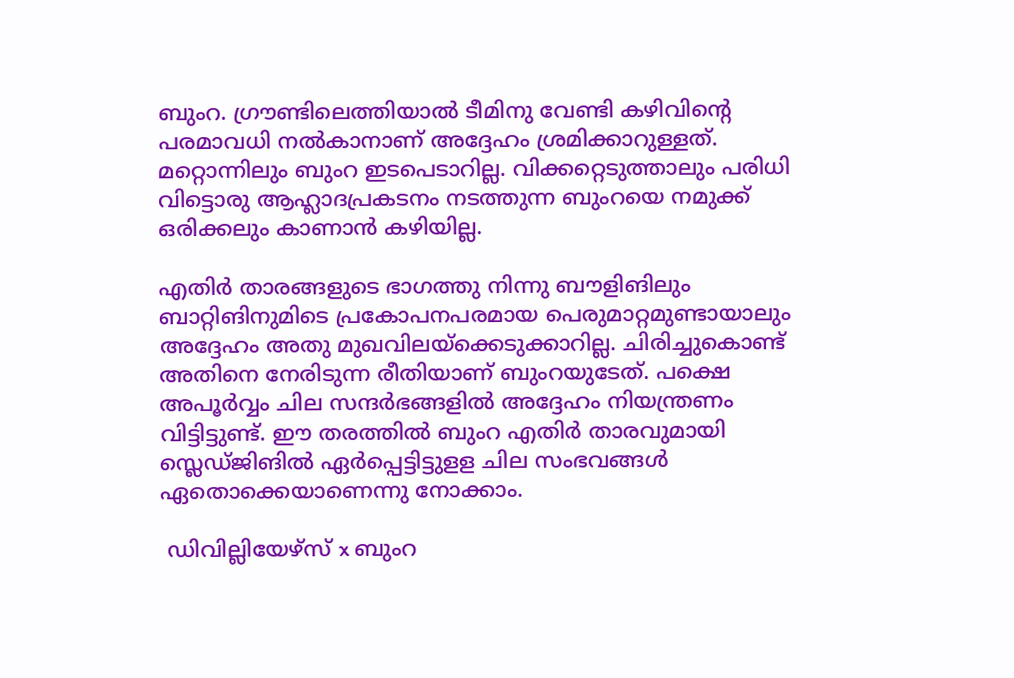ബുംറ. ഗ്രൗണ്ടിലെത്തിയാല്‍ ടീമിനു വേണ്ടി കഴിവിന്റെ പരമാവധി നല്‍കാനാണ് അദ്ദേഹം ശ്രമിക്കാറുള്ളത്. മറ്റൊന്നിലും ബുംറ ഇടപെടാറില്ല. വിക്കറ്റെടുത്താലും പരിധി വിട്ടൊരു ആഹ്ലാദപ്രകടനം നടത്തുന്ന ബുംറയെ നമുക്ക് ഒരിക്കലും കാണാന്‍ കഴിയില്ല.

എതിര്‍ താരങ്ങളുടെ ഭാഗത്തു നിന്നു ബൗളിങിലും ബാറ്റിങിനുമിടെ പ്രകോപനപരമായ പെരുമാറ്റമുണ്ടായാലും അദ്ദേഹം അതു മുഖവിലയ്‌ക്കെടുക്കാറില്ല. ചിരിച്ചുകൊണ്ട് അതിനെ നേരിടുന്ന രീതിയാണ് ബുംറയുടേത്. പക്ഷെ അപൂര്‍വ്വം ചില സന്ദര്‍ഭങ്ങളില്‍ അദ്ദേഹം നിയന്ത്രണം വിട്ടിട്ടുണ്ട്. ഈ തരത്തില്‍ ബുംറ എതിര്‍ താരവുമായി സ്ലെഡ്ജിങില്‍ ഏര്‍പ്പെട്ടിട്ടുളള ചില സംഭവങ്ങള്‍ ഏതൊക്കെയാണെന്നു നോക്കാം.

 ഡിവില്ലിയേഴ്‌സ് x ബുംറ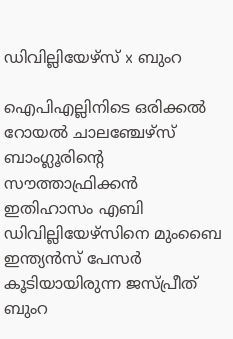ഡിവില്ലിയേഴ്‌സ് x ബുംറ

ഐപിഎല്ലിനിടെ ഒരിക്കല്‍ റോയല്‍ ചാലഞ്ചേഴ്‌സ് ബാംഗ്ലൂരിന്റെ സൗത്താഫ്രിക്കന്‍ ഇതിഹാസം എബി ഡിവില്ലിയേഴ്‌സിനെ മുംബൈ ഇന്ത്യന്‍സ് പേസര്‍ കൂടിയായിരുന്ന ജസ്പ്രീത് ബുംറ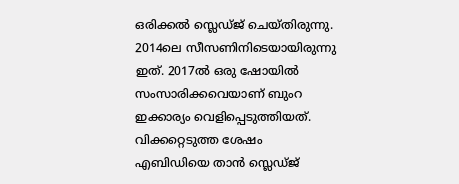ഒരിക്കല്‍ സ്ലെഡ്ജ് ചെയ്തിരുന്നു. 2014ലെ സീസണിനിടെയായിരുന്നു ഇത്. 2017ല്‍ ഒരു ഷോയില്‍ സംസാരിക്കവെയാണ് ബുംറ ഇക്കാര്യം വെളിപ്പെടുത്തിയത്. വിക്കറ്റെടുത്ത ശേഷം എബിഡിയെ താന്‍ സ്ലെഡ്ജ്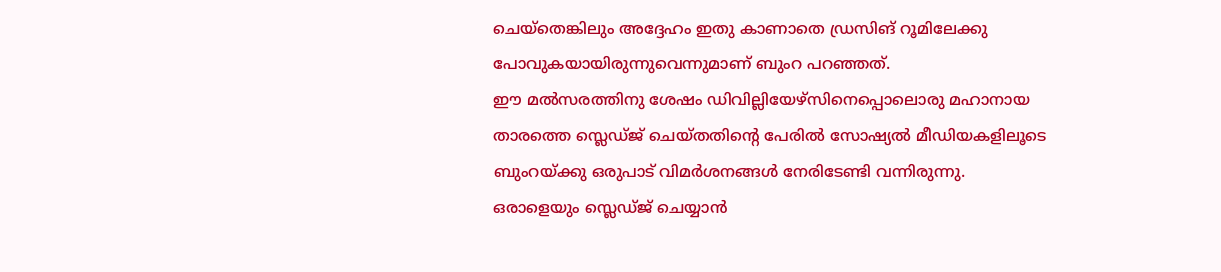ചെയ്‌തെങ്കിലും അദ്ദേഹം ഇതു കാണാതെ ഡ്രസിങ് റൂമിലേക്കു പോവുകയായിരുന്നുവെന്നുമാണ് ബുംറ പറഞ്ഞത്.
ഈ മല്‍സരത്തിനു ശേഷം ഡിവില്ലിയേഴ്‌സിനെപ്പൊലൊരു മഹാനായ താരത്തെ സ്ലെഡ്ജ് ചെയ്തതിന്റെ പേരില്‍ സോഷ്യല്‍ മീഡിയകളിലൂടെ ബുംറയ്ക്കു ഒരുപാട് വിമര്‍ശനങ്ങള്‍ നേരിടേണ്ടി വന്നിരുന്നു. ഒരാളെയും സ്ലെഡ്ജ് ചെയ്യാന്‍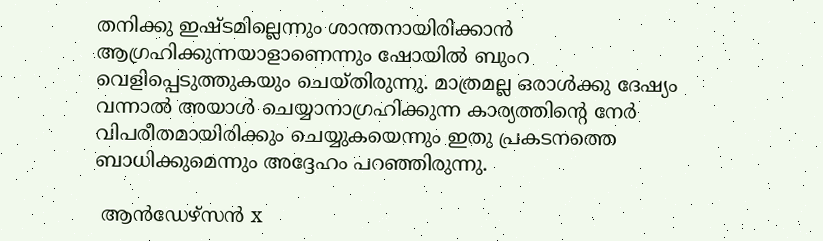തനിക്കു ഇഷ്ടമില്ലെന്നും ശാന്തനായിരിക്കാന്‍ ആഗ്രഹിക്കുന്നയാളാണെന്നും ഷോയില്‍ ബുംറ വെളിപ്പെടുത്തുകയും ചെയ്തിരുന്നു. മാത്രമല്ല ഒരാള്‍ക്കു ദേഷ്യം വന്നാല്‍ അയാള്‍ ചെയ്യാനാഗ്രഹിക്കുന്ന കാര്യത്തിന്റെ നേര്‍ വിപരീതമായിരിക്കും ചെയ്യുകയെന്നും ഇതു പ്രകടനത്തെ ബാധിക്കുമെന്നും അദ്ദേഹം പറഞ്ഞിരുന്നു.

 ആന്‍ഡേഴ്‌സന്‍ x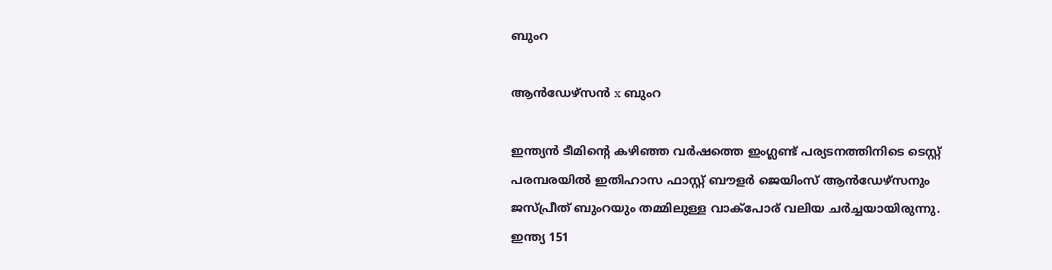ബുംറ

ആന്‍ഡേഴ്‌സന്‍ x ബുംറ

ഇന്ത്യന്‍ ടീമിന്റെ കഴിഞ്ഞ വര്‍ഷത്തെ ഇംഗ്ലണ്ട് പര്യടനത്തിനിടെ ടെസ്റ്റ് പരമ്പരയില്‍ ഇതിഹാസ ഫാസ്റ്റ് ബൗളര്‍ ജെയിംസ് ആന്‍ഡേഴ്‌സനും ജസ്പ്രീത് ബുംറയും തമ്മിലുള്ള വാക്‌പോര് വലിയ ചര്‍ച്ചയായിരുന്നു. ഇന്ത്യ 151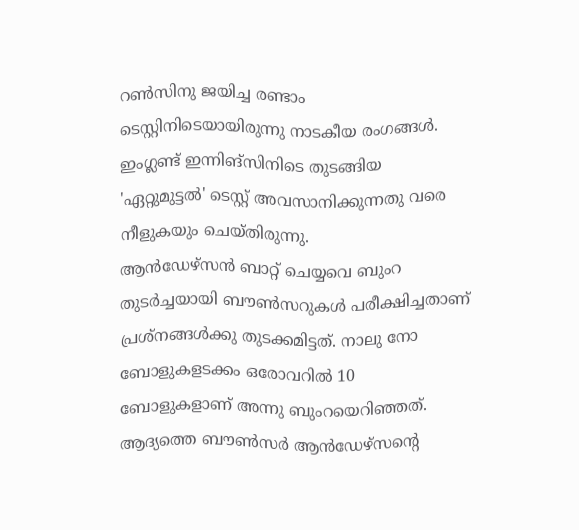റണ്‍സിനു ജയിച്ച രണ്ടാം ടെസ്റ്റിനിടെയായിരുന്നു നാടകീയ രംഗങ്ങള്‍. ഇംഗ്ലണ്ട് ഇന്നിങ്‌സിനിടെ തുടങ്ങിയ 'ഏറ്റുമുട്ടല്‍' ടെസ്റ്റ് അവസാനിക്കുന്നതു വരെ നീളുകയും ചെയ്തിരുന്നു.
ആന്‍ഡേഴ്‌സന്‍ ബാറ്റ് ചെയ്യവെ ബുംറ തുടര്‍ച്ചയായി ബൗണ്‍സറുകള്‍ പരീക്ഷിച്ചതാണ് പ്രശ്‌നങ്ങള്‍ക്കു തുടക്കമിട്ടത്. നാലു നോ ബോളുകളടക്കം ഒരോവറില്‍ 10 ബോളുകളാണ് അന്നു ബുംറയെറിഞ്ഞത്. ആദ്യത്തെ ബൗണ്‍സര്‍ ആന്‍ഡേഴ്‌സന്റെ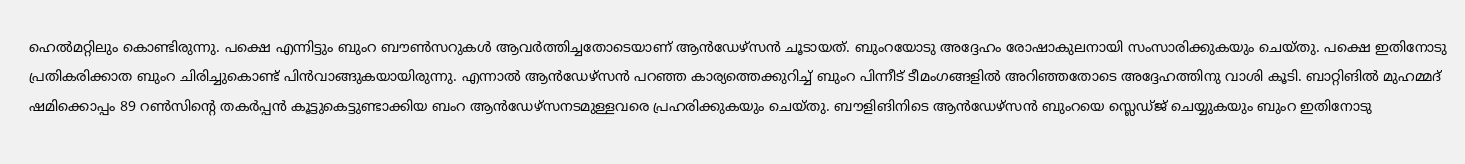ഹെല്‍മറ്റിലും കൊണ്ടിരുന്നു. പക്ഷെ എന്നിട്ടും ബുംറ ബൗണ്‍സറുകള്‍ ആവര്‍ത്തിച്ചതോടെയാണ് ആന്‍ഡേഴ്‌സന്‍ ചൂടായത്. ബുംറയോടു അദ്ദേഹം രോഷാകുലനായി സംസാരിക്കുകയും ചെയ്തു. പക്ഷെ ഇതിനോടു പ്രതികരിക്കാത ബുംറ ചിരിച്ചുകൊണ്ട് പിന്‍വാങ്ങുകയായിരുന്നു. എന്നാല്‍ ആന്‍ഡേഴ്‌സന്‍ പറഞ്ഞ കാര്യത്തെക്കുറിച്ച് ബുംറ പിന്നീട് ടീമംഗങ്ങളില്‍ അറിഞ്ഞതോടെ അദ്ദേഹത്തിനു വാശി കൂടി. ബാറ്റിങില്‍ മുഹമ്മദ് ഷമിക്കൊപ്പം 89 റണ്‍സിന്റെ തകര്‍പ്പന്‍ കൂട്ടുകെട്ടുണ്ടാക്കിയ ബംറ ആന്‍ഡേഴ്‌സനടമുള്ളവരെ പ്രഹരിക്കുകയും ചെയ്തു. ബൗളിങിനിടെ ആന്‍ഡേഴ്‌സന്‍ ബുംറയെ സ്ലെഡ്ജ് ചെയ്യുകയും ബുംറ ഇതിനോടു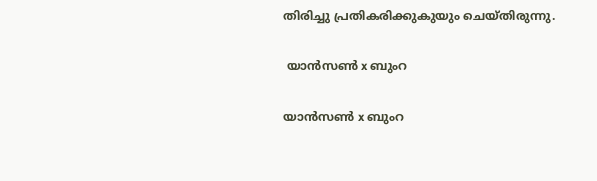തിരിച്ചു പ്രതികരിക്കുകുയും ചെയ്തിരുന്നു.

 യാന്‍സണ്‍ x ബുംറ

യാന്‍സണ്‍ x ബുംറ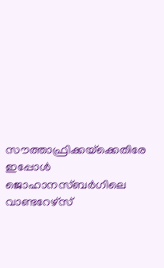സൗത്താഫ്രിക്കയ്‌ക്കെതിരേ ഇപ്പോള്‍ ജൊഹാനസ്ബര്‍ഗിലെ വാണ്ടറേഴ്‌സ്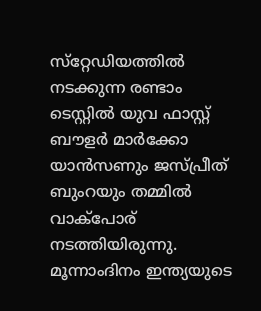സ്‌റ്റേഡിയത്തില്‍ നടക്കുന്ന രണ്ടാം ടെസ്റ്റില്‍ യുവ ഫാസ്റ്റ് ബൗളര്‍ മാര്‍ക്കോ യാന്‍സണും ജസ്പ്രീത് ബുംറയും തമ്മില്‍ വാക്‌പോര് നടത്തിയിരുന്നു. മൂന്നാംദിനം ഇന്ത്യയുടെ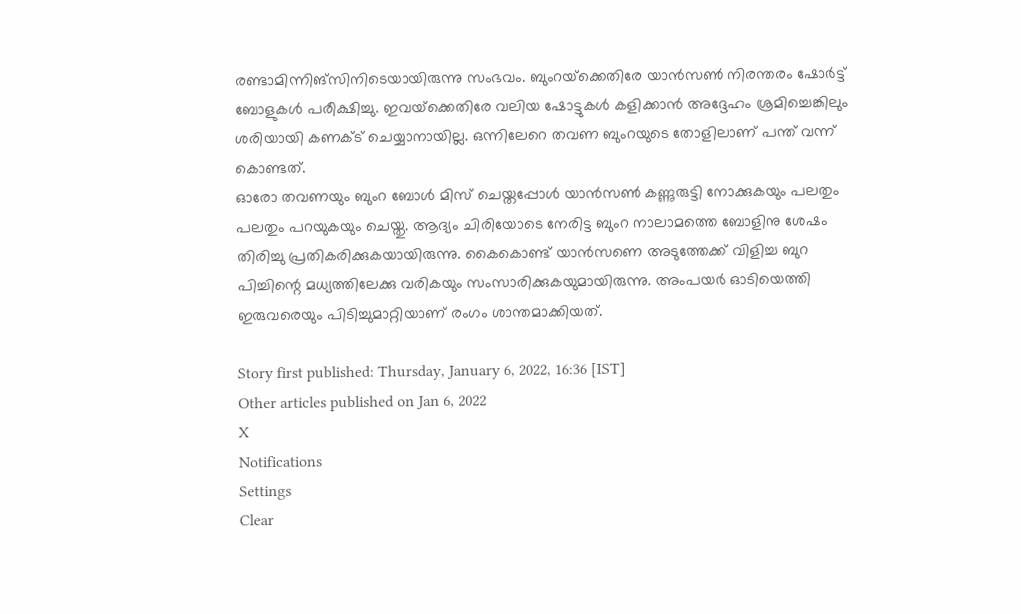രണ്ടാമിന്നിങ്‌സിനിടെയായിരുന്നു സംഭവം. ബുംറയ്‌ക്കെതിരേ യാന്‍സണ്‍ നിരന്തരം ഷോര്‍ട്ട് ബോളുകള്‍ പരീക്ഷിച്ചു. ഇവയ്‌ക്കെതിരേ വലിയ ഷോട്ടുകള്‍ കളിക്കാന്‍ അദ്ദേഹം ശ്രമിച്ചെങ്കിലും ശരിയായി കണക്ട് ചെയ്യാനായില്ല. ഒന്നിലേറെ തവണ ബുംറയുടെ തോളിലാണ് പന്ത് വന്ന് കൊണ്ടത്.
ഓരോ തവണയും ബുംറ ബോള്‍ മിസ് ചെയ്തപ്പോള്‍ യാന്‍സണ്‍ കണ്ണുരുട്ടി നോക്കുകയും പലതും പലതും പറയുകയും ചെയ്തു. ആദ്യം ചിരിയോടെ നേരിട്ട ബുംറ നാലാമത്തെ ബോളിനു ശേഷം തിരിച്ചു പ്രതികരിക്കുകയായിരുന്നു. കൈകൊണ്ട് യാന്‍സണെ അടുത്തേക്ക് വിളിച്ച ബുറ പിച്ചിന്റെ മധ്യത്തിലേക്കു വരികയും സംസാരിക്കുകയുമായിരുന്നു. അംപയര്‍ ഓടിയെത്തി ഇരുവരെയും പിടിച്ചുമാറ്റിയാണ് രംഗം ശാന്തമാക്കിയത്.

Story first published: Thursday, January 6, 2022, 16:36 [IST]
Other articles published on Jan 6, 2022
X
Notifications
Settings
Clear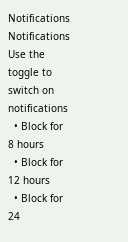Notifications
Notifications
Use the toggle to switch on notifications
  • Block for 8 hours
  • Block for 12 hours
  • Block for 24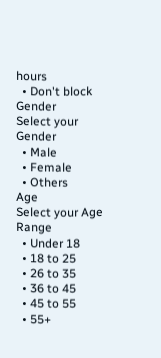hours
  • Don't block
Gender
Select your Gender
  • Male
  • Female
  • Others
Age
Select your Age Range
  • Under 18
  • 18 to 25
  • 26 to 35
  • 36 to 45
  • 45 to 55
  • 55+